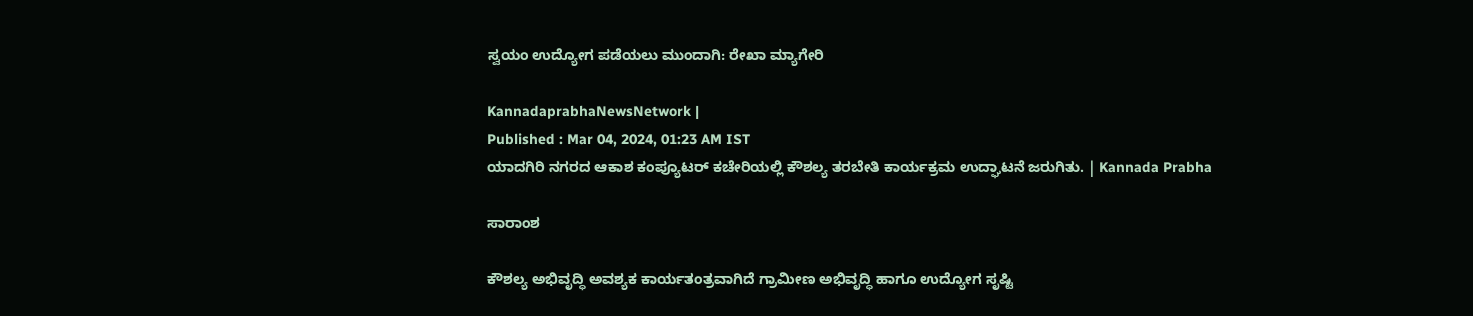ಸ್ವಯಂ ಉದ್ಯೋಗ ಪಡೆಯಲು ಮುಂದಾಗಿ: ರೇಖಾ ಮ್ಯಾಗೇರಿ

KannadaprabhaNewsNetwork |
Published : Mar 04, 2024, 01:23 AM IST
ಯಾದಗಿರಿ ನಗರದ ಆಕಾಶ ಕಂಪ್ಯೂಟರ್ ಕಚೇರಿಯಲ್ಲಿ ಕೌಶಲ್ಯ ತರಬೇತಿ ಕಾರ್ಯಕ್ರಮ ಉದ್ಘಾಟನೆ ಜರುಗಿತು. | Kannada Prabha

ಸಾರಾಂಶ

ಕೌಶಲ್ಯ ಅಭಿವೃದ್ಧಿ ಅವಶ್ಯಕ ಕಾರ್ಯತಂತ್ರವಾಗಿದೆ ಗ್ರಾಮೀಣ ಅಭಿವೃದ್ಧಿ ಹಾಗೂ ಉದ್ಯೋಗ ಸೃಷ್ಟಿ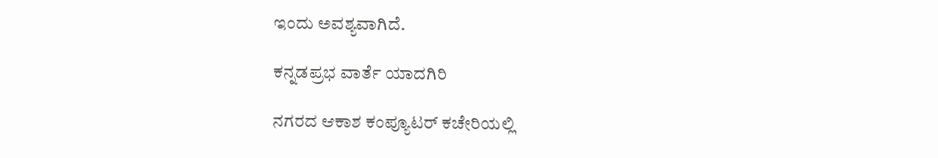ಇಂದು ಅವಶ್ಯವಾಗಿದೆ.

ಕನ್ನಡಪ್ರಭ ವಾರ್ತೆ ಯಾದಗಿರಿ

ನಗರದ ಆಕಾಶ ಕಂಪ್ಯೂಟರ್ ಕಚೇರಿಯಲ್ಲಿ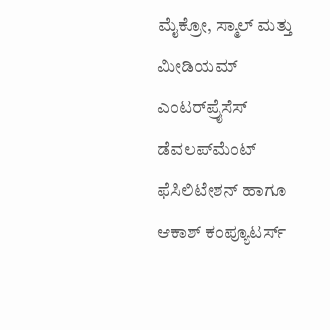ಮೈಕ್ರೋ, ಸ್ಮಾಲ್ ಮತ್ತು ಮೀಡಿಯಮ್ ಎಂಟರ್‌ಪ್ರೈಸೆಸ್ ಡೆವಲಪ್‌ಮೆಂಟ್ ಫೆಸಿಲಿಟೇಶನ್ ಹಾಗೂ ಆಕಾಶ್‌ ಕಂಪ್ಯೂಟರ್ಸ್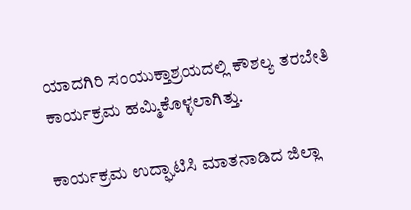ಯಾದಗಿರಿ ಸಂಯುಕ್ತಾಶ್ರಯದಲ್ಲಿ ಕೌಶಲ್ಯ ತರಬೇತಿ ಕಾರ್ಯಕ್ರಮ ಹಮ್ಮಿಕೊಳ್ಳಲಾಗಿತ್ತು.

ಕಾರ್ಯಕ್ರಮ ಉದ್ಘಾಟಿಸಿ ಮಾತನಾಡಿದ ಜಿಲ್ಲಾ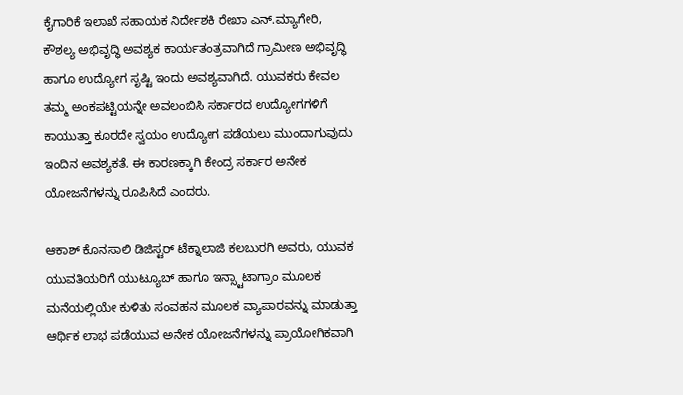ಕೈಗಾರಿಕೆ ಇಲಾಖೆ ಸಹಾಯಕ ನಿರ್ದೇಶಕಿ ರೇಖಾ ಎನ್.ಮ್ಯಾಗೇರಿ, ಕೌಶಲ್ಯ ಅಭಿವೃದ್ಧಿ ಅವಶ್ಯಕ ಕಾರ್ಯತಂತ್ರವಾಗಿದೆ ಗ್ರಾಮೀಣ ಅಭಿವೃದ್ಧಿ ಹಾಗೂ ಉದ್ಯೋಗ ಸೃಷ್ಟಿ ಇಂದು ಅವಶ್ಯವಾಗಿದೆ. ಯುವಕರು ಕೇವಲ ತಮ್ಮ ಅಂಕಪಟ್ಟಿಯನ್ನೇ ಅವಲಂಬಿಸಿ ಸರ್ಕಾರದ ಉದ್ಯೋಗಗಳಿಗೆ ಕಾಯುತ್ತಾ ಕೂರದೇ ಸ್ವಯಂ ಉದ್ಯೋಗ ಪಡೆಯಲು ಮುಂದಾಗುವುದು ಇಂದಿನ ಅವಶ್ಯಕತೆ. ಈ ಕಾರಣಕ್ಕಾಗಿ ಕೇಂದ್ರ ಸರ್ಕಾರ ಅನೇಕ ಯೋಜನೆಗಳನ್ನು ರೂಪಿಸಿದೆ ಎಂದರು.

ಆಕಾಶ್ ಕೊನಸಾಲಿ ಡಿಜಿಸ್ಟರ್ ಟೆಕ್ನಾಲಾಜಿ ಕಲಬುರಗಿ ಅವರು, ಯುವಕ ಯುವತಿಯರಿಗೆ ಯುಟ್ಯೂಬ್ ಹಾಗೂ ಇನ್ಸ್ಟಾಟಾಗ್ರಾಂ ಮೂಲಕ ಮನೆಯಲ್ಲಿಯೇ ಕುಳಿತು ಸಂವಹನ ಮೂಲಕ ವ್ಯಾಪಾರವನ್ನು ಮಾಡುತ್ತಾ ಆರ್ಥಿಕ ಲಾಭ ಪಡೆಯುವ ಅನೇಕ ಯೋಜನೆಗಳನ್ನು ಪ್ರಾಯೋಗಿಕವಾಗಿ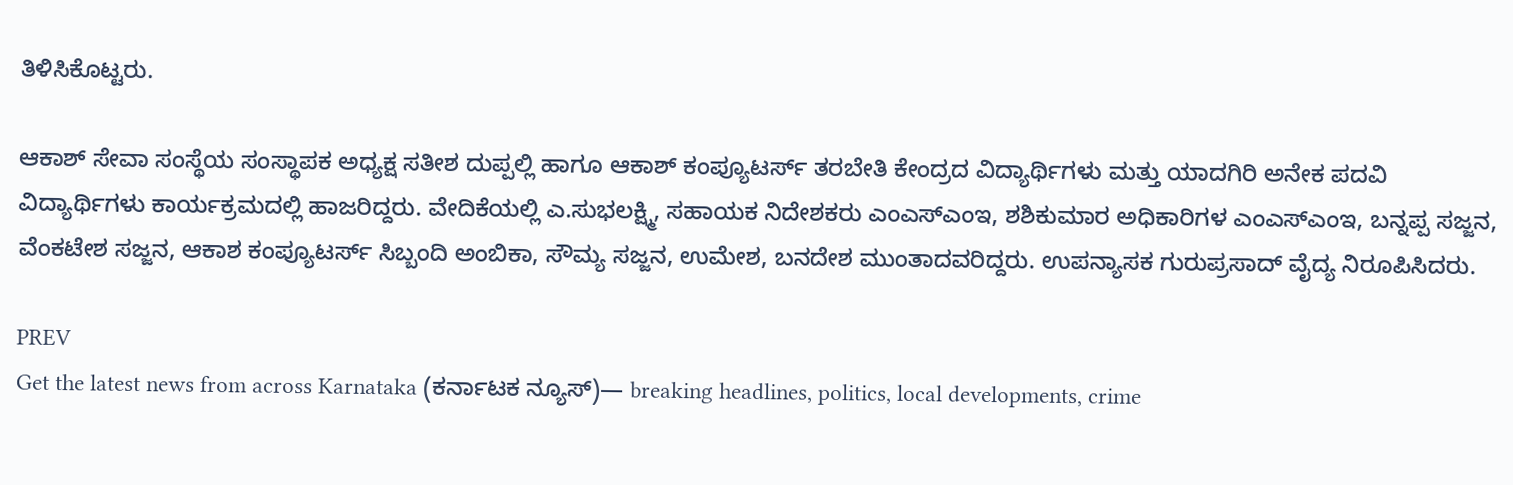ತಿಳಿಸಿಕೊಟ್ಟರು.

ಆಕಾಶ್ ಸೇವಾ ಸಂಸ್ಥೆಯ ಸಂಸ್ಥಾಪಕ ಅಧ್ಯಕ್ಷ ಸತೀಶ ದುಪ್ಪಲ್ಲಿ ಹಾಗೂ ಆಕಾಶ್ ಕಂಪ್ಯೂಟರ್ಸ್ ತರಬೇತಿ ಕೇಂದ್ರದ ವಿದ್ಯಾರ್ಥಿಗಳು ಮತ್ತು ಯಾದಗಿರಿ ಅನೇಕ ಪದವಿ ವಿದ್ಯಾರ್ಥಿಗಳು ಕಾರ್ಯಕ್ರಮದಲ್ಲಿ ಹಾಜರಿದ್ದರು. ವೇದಿಕೆಯಲ್ಲಿ ಎ.ಸುಭಲಕ್ಷ್ಮಿ, ಸಹಾಯಕ ನಿದೇಶಕರು ಎಂಎಸ್ಎಂಇ, ಶಶಿಕುಮಾರ ಅಧಿಕಾರಿಗಳ ಎಂಎಸ್ಎಂಇ, ಬನ್ನಪ್ಪ ಸಜ್ಜನ, ವೆಂಕಟೇಶ ಸಜ್ಜನ, ಆಕಾಶ ಕಂಪ್ಯೂಟರ್ಸ್ ಸಿಬ್ಬಂದಿ ಅಂಬಿಕಾ, ಸೌಮ್ಯ ಸಜ್ಜನ, ಉಮೇಶ, ಬನದೇಶ ಮುಂತಾದವರಿದ್ದರು. ಉಪನ್ಯಾಸಕ ಗುರುಪ್ರಸಾದ್ ವೈದ್ಯ ನಿರೂಪಿಸಿದರು.

PREV
Get the latest news from across Karnataka (ಕರ್ನಾಟಕ ನ್ಯೂಸ್)— breaking headlines, politics, local developments, crime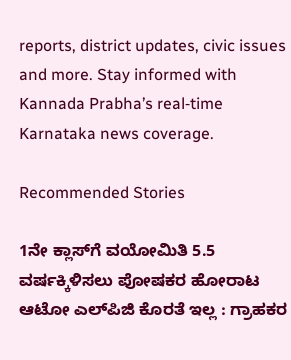reports, district updates, civic issues and more. Stay informed with Kannada Prabha’s real‑time Karnataka news coverage.

Recommended Stories

1ನೇ ಕ್ಲಾಸ್‌ಗೆ ವಯೋಮಿತಿ 5.5 ವರ್ಷಕ್ಕಿಳಿಸಲು ಪೋಷಕರ ಹೋರಾಟ
ಆಟೋ ಎಲ್‌ಪಿಜಿ ಕೊರತೆ ಇಲ್ಲ : ಗ್ರಾಹಕರ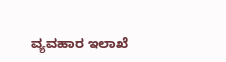ವ್ಯವಹಾರ ಇಲಾಖೆ